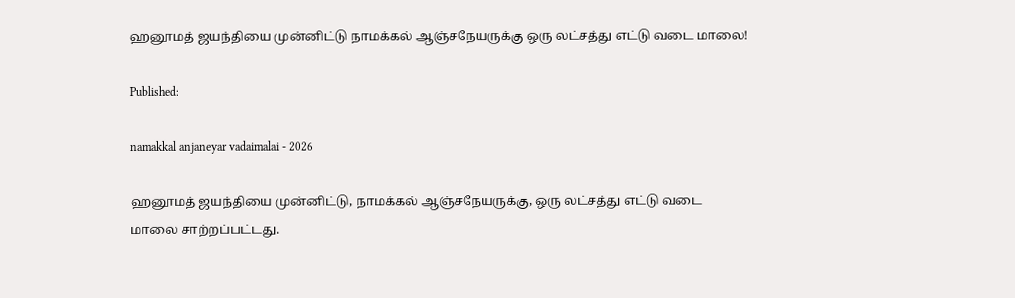ஹனூமத் ஜயந்தியை முன்னிட்டு நாமக்கல் ஆஞ்சநேயருக்கு ஒரு லட்சத்து எட்டு வடை மாலை!

Published:

namakkal anjaneyar vadaimalai - 2026

ஹனூமத் ஜயந்தியை முன்னிட்டு, நாமக்கல் ஆஞ்சநேயருக்கு, ஒரு லட்சத்து எட்டு வடை மாலை சாற்றப்பட்டது.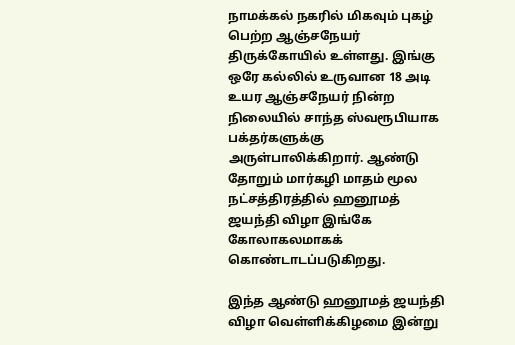நாமக்கல் நகரில் மிகவும் புகழ் பெற்ற ஆஞ்சநேயர் திருக்கோயில் உள்ளது. இங்கு ஒரே கல்லில் உருவான 18 அடி உயர ஆஞ்சநேயர் நின்ற நிலையில் சாந்த ஸ்வரூபியாக பக்தர்களுக்கு அருள்பாலிக்கிறார். ஆண்டு தோறும் மார்கழி மாதம் மூல நட்சத்திரத்தில் ஹனூமத் ஜயந்தி விழா இங்கே கோலாகலமாகக் கொண்டாடப்படுகிறது.

இந்த ஆண்டு ஹனூமத் ஜயந்தி விழா வெள்ளிக்கிழமை இன்று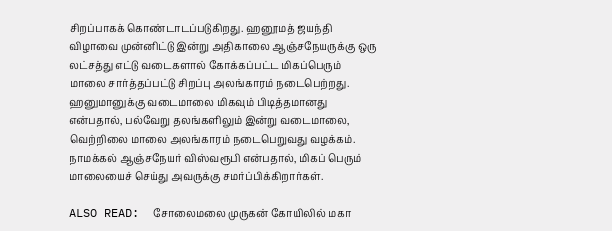சிறப்பாகக் கொண்டாடப்படுகிறது. ஹனூமத் ஜயந்தி விழாவை முன்னிட்டு இன்று அதிகாலை ஆஞ்சநேயருக்கு ஒரு லட்சத்து எட்டு வடைகளால் கோக்கப்பட்ட மிகப்பெரும் மாலை சார்த்தப்பட்டு சிறப்பு அலங்காரம் நடைபெற்றது. ஹனுமானுக்கு வடைமாலை மிகவும் பிடித்தமானது என்பதால், பல்வேறு தலங்களிலும் இன்று வடைமாலை, வெற்றிலை மாலை அலங்காரம் நடைபெறுவது வழக்கம். நாமக்கல் ஆஞ்சநேயர் விஸ்வரூபி என்பதால், மிகப் பெரும் மாலையைச் செய்து அவருக்கு சமர்ப்பிக்கிறார்கள்.

ALSO READ:  சோலைமலை முருகன் கோயிலில் மகா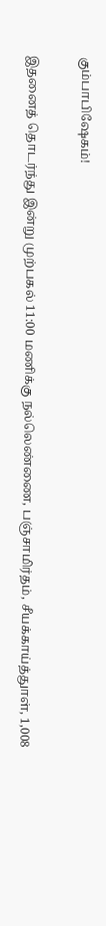கும்பாபிஷேகம்!

இதனைத் தொடர்ந்து இன்று முற்பகல் 11:00 மணிக்கு நல்லெண்ணை, பஞ்சாமிர்தம், சீயக்காய்த்துாள், 1,008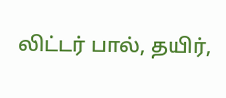லிட்டர் பால், தயிர்,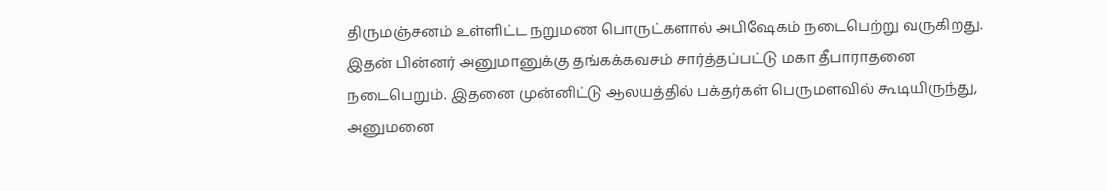திருமஞ்சனம் உள்ளிட்ட நறுமண பொருட்களால் அபிஷேகம் நடைபெற்று வருகிறது. இதன் பின்னர் அனுமானுக்கு தங்கக்கவசம் சார்த்தப்பட்டு மகா தீபாராதனை நடைபெறும். இதனை முன்னிட்டு ஆலயத்தில் பக்தர்கள் பெருமளவில் கூடியிருந்து, அனுமனை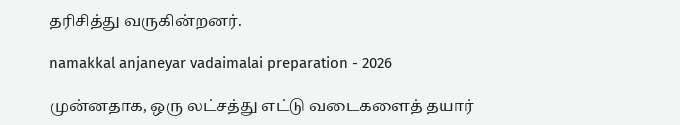தரிசித்து வருகின்றனர்.

namakkal anjaneyar vadaimalai preparation - 2026

முன்னதாக, ஒரு லட்சத்து எட்டு வடைகளைத் தயார்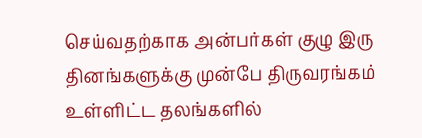செய்வதற்காக அன்பர்கள் குழு இரு தினங்களுக்கு முன்பே திருவரங்கம் உள்ளிட்ட தலங்களில்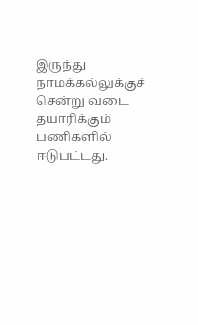இருந்து நாமக்கல்லுக்குச் சென்று வடை தயாரிக்கும் பணிகளில் ஈடுபட்டது.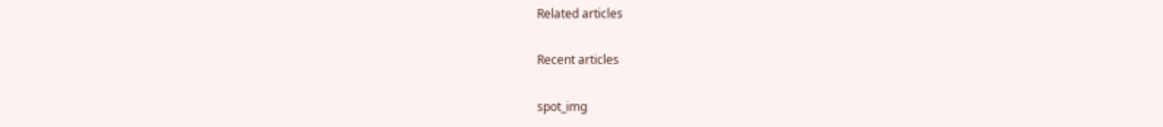Related articles

Recent articles

spot_img